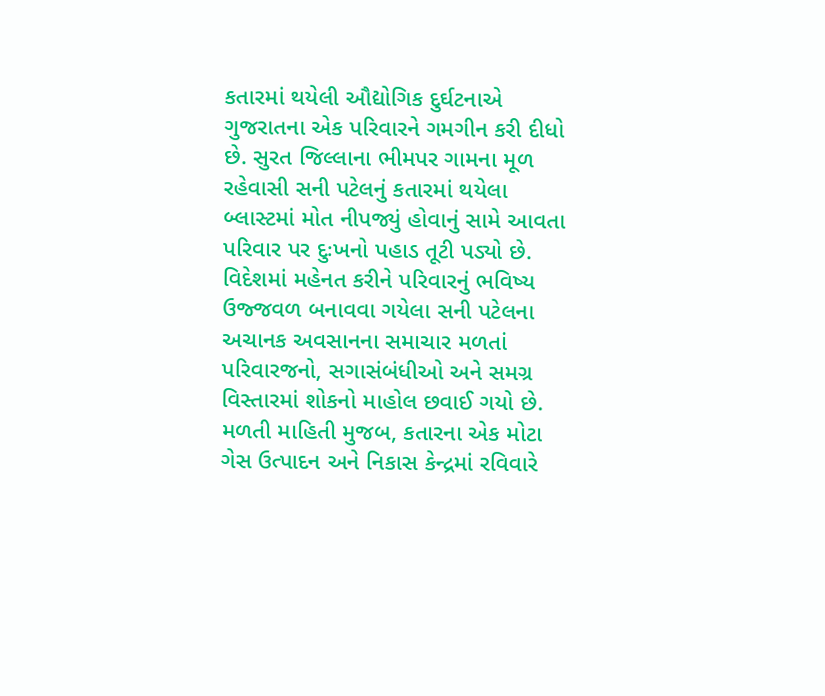કતારમાં થયેલી ઔદ્યોગિક દુર્ઘટનાએ ગુજરાતના એક પરિવારને ગમગીન કરી દીધો છે. સુરત જિલ્લાના ભીમપર ગામના મૂળ રહેવાસી સની પટેલનું કતારમાં થયેલા બ્લાસ્ટમાં મોત નીપજ્યું હોવાનું સામે આવતા પરિવાર પર દુઃખનો પહાડ તૂટી પડ્યો છે. વિદેશમાં મહેનત કરીને પરિવારનું ભવિષ્ય ઉજ્જવળ બનાવવા ગયેલા સની પટેલના અચાનક અવસાનના સમાચાર મળતાં પરિવારજનો, સગાસંબંધીઓ અને સમગ્ર વિસ્તારમાં શોકનો માહોલ છવાઈ ગયો છે.
મળતી માહિતી મુજબ, કતારના એક મોટા ગેસ ઉત્પાદન અને નિકાસ કેન્દ્રમાં રવિવારે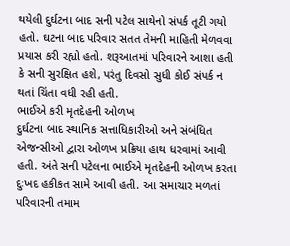થયેલી દુર્ઘટના બાદ સની પટેલ સાથેનો સંપર્ક તૂટી ગયો હતો. ઘટના બાદ પરિવાર સતત તેમની માહિતી મેળવવા પ્રયાસ કરી રહ્યો હતો. શરૂઆતમાં પરિવારને આશા હતી કે સની સુરક્ષિત હશે, પરંતુ દિવસો સુધી કોઈ સંપર્ક ન થતાં ચિંતા વધી રહી હતી.
ભાઈએ કરી મૃતદેહની ઓળખ
દુર્ઘટના બાદ સ્થાનિક સત્તાધિકારીઓ અને સંબંધિત એજન્સીઓ દ્વારા ઓળખ પ્રક્રિયા હાથ ધરવામાં આવી હતી. અંતે સની પટેલના ભાઈએ મૃતદેહની ઓળખ કરતા દુઃખદ હકીકત સામે આવી હતી. આ સમાચાર મળતાં પરિવારની તમામ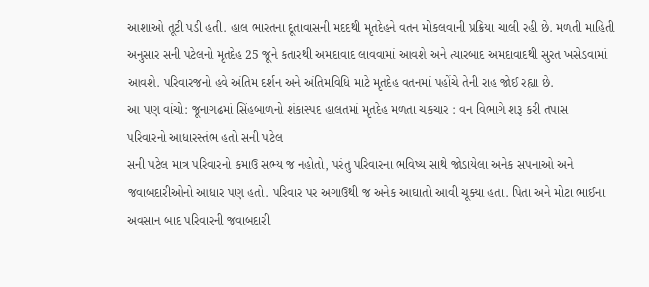આશાઓ તૂટી પડી હતી. હાલ ભારતના દૂતાવાસની મદદથી મૃતદેહને વતન મોકલવાની પ્રક્રિયા ચાલી રહી છે. મળતી માહિતી અનુસાર સની પટેલનો મૃતદેહ 25 જૂને કતારથી અમદાવાદ લાવવામાં આવશે અને ત્યારબાદ અમદાવાદથી સુરત ખસેડવામાં આવશે. પરિવારજનો હવે અંતિમ દર્શન અને અંતિમવિધિ માટે મૃતદેહ વતનમાં પહોંચે તેની રાહ જોઈ રહ્યા છે.
આ પણ વાંચો: જૂનાગઢમાં સિંહબાળનો શંકાસ્પદ હાલતમાં મૃતદેહ મળતા ચકચાર : વન વિભાગે શરૂ કરી તપાસ
પરિવારનો આધારસ્તંભ હતો સની પટેલ
સની પટેલ માત્ર પરિવારનો કમાઉ સભ્ય જ નહોતો, પરંતુ પરિવારના ભવિષ્ય સાથે જોડાયેલા અનેક સપનાઓ અને જવાબદારીઓનો આધાર પણ હતો. પરિવાર પર અગાઉથી જ અનેક આઘાતો આવી ચૂક્યા હતા. પિતા અને મોટા ભાઈના અવસાન બાદ પરિવારની જવાબદારી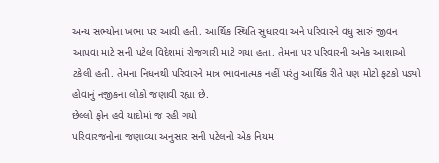અન્ય સભ્યોના ખભા પર આવી હતી. આર્થિક સ્થિતિ સુધારવા અને પરિવારને વધુ સારું જીવન આપવા માટે સની પટેલ વિદેશમાં રોજગારી માટે ગયા હતા. તેમના પર પરિવારની અનેક આશાઓ ટકેલી હતી. તેમના નિધનથી પરિવારને માત્ર ભાવનાત્મક નહીં પરંતુ આર્થિક રીતે પણ મોટો ફટકો પડ્યો હોવાનું નજીકના લોકો જણાવી રહ્યા છે.
છેલ્લો ફોન હવે યાદોમાં જ રહી ગયો
પરિવારજનોના જણાવ્યા અનુસાર સની પટેલનો એક નિયમ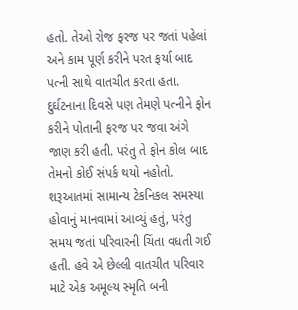હતો. તેઓ રોજ ફરજ પર જતાં પહેલાં અને કામ પૂર્ણ કરીને પરત ફર્યા બાદ પત્ની સાથે વાતચીત કરતા હતા. દુર્ઘટનાના દિવસે પણ તેમણે પત્નીને ફોન કરીને પોતાની ફરજ પર જવા અંગે જાણ કરી હતી. પરંતુ તે ફોન કોલ બાદ તેમનો કોઈ સંપર્ક થયો નહોતો. શરૂઆતમાં સામાન્ય ટેકનિકલ સમસ્યા હોવાનું માનવામાં આવ્યું હતું, પરંતુ સમય જતાં પરિવારની ચિંતા વધતી ગઈ હતી. હવે એ છેલ્લી વાતચીત પરિવાર માટે એક અમૂલ્ય સ્મૃતિ બની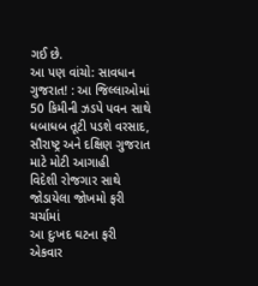ગઈ છે.
આ પણ વાંચો: સાવધાન ગુજરાત! : આ જિલ્લાઓમાં 50 કિમીની ઝડપે પવન સાથે ધબાધબ તૂટી પડશે વરસાદ, સૌરાષ્ટ્ર અને દક્ષિણ ગુજરાત માટે મોટી આગાહી
વિદેશી રોજગાર સાથે જોડાયેલા જોખમો ફરી ચર્ચામાં
આ દુઃખદ ઘટના ફરી એકવાર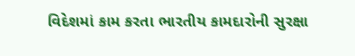વિદેશમાં કામ કરતા ભારતીય કામદારોની સુરક્ષા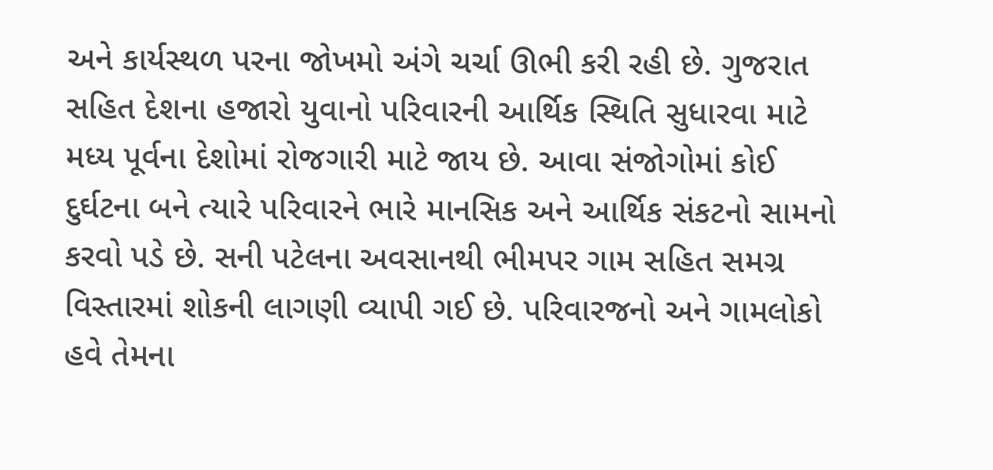અને કાર્યસ્થળ પરના જોખમો અંગે ચર્ચા ઊભી કરી રહી છે. ગુજરાત સહિત દેશના હજારો યુવાનો પરિવારની આર્થિક સ્થિતિ સુધારવા માટે મધ્ય પૂર્વના દેશોમાં રોજગારી માટે જાય છે. આવા સંજોગોમાં કોઈ દુર્ઘટના બને ત્યારે પરિવારને ભારે માનસિક અને આર્થિક સંકટનો સામનો કરવો પડે છે. સની પટેલના અવસાનથી ભીમપર ગામ સહિત સમગ્ર વિસ્તારમાં શોકની લાગણી વ્યાપી ગઈ છે. પરિવારજનો અને ગામલોકો હવે તેમના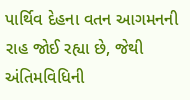પાર્થિવ દેહના વતન આગમનની રાહ જોઈ રહ્યા છે, જેથી અંતિમવિધિની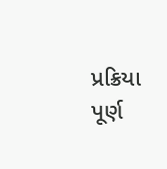પ્રક્રિયા પૂર્ણ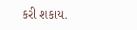કરી શકાય.